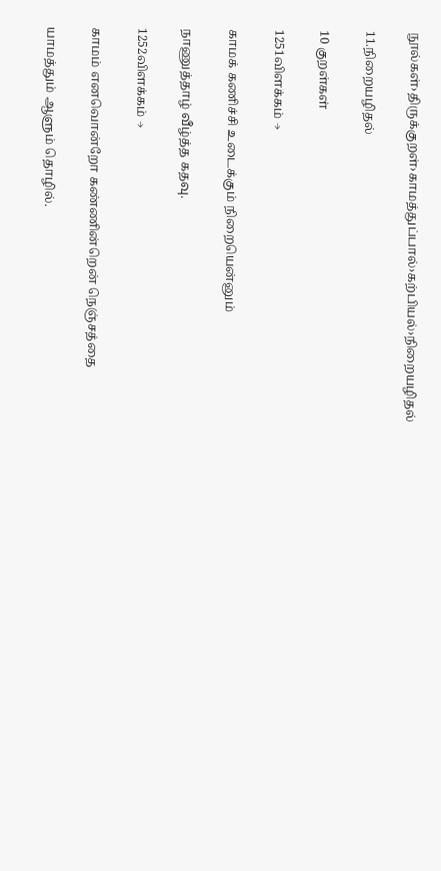நூல்கள்›திருக்குறள்›காமத்துப்பால்›கற்பியல்›நிறையழிதல்

11.நிறையழிதல்

10 குறள்கள்

1251விளக்கம் →

காமக் கணிச்சி உடைக்கும் நிறையென்னும்

நாணுத்தாழ் வீழ்த்த கதவு.

1252விளக்கம் →

காமம் எனவொன்றோ கண்ணின்றென் நெஞ்சத்தை

யாமத்தும் ஆளும் தொழில்.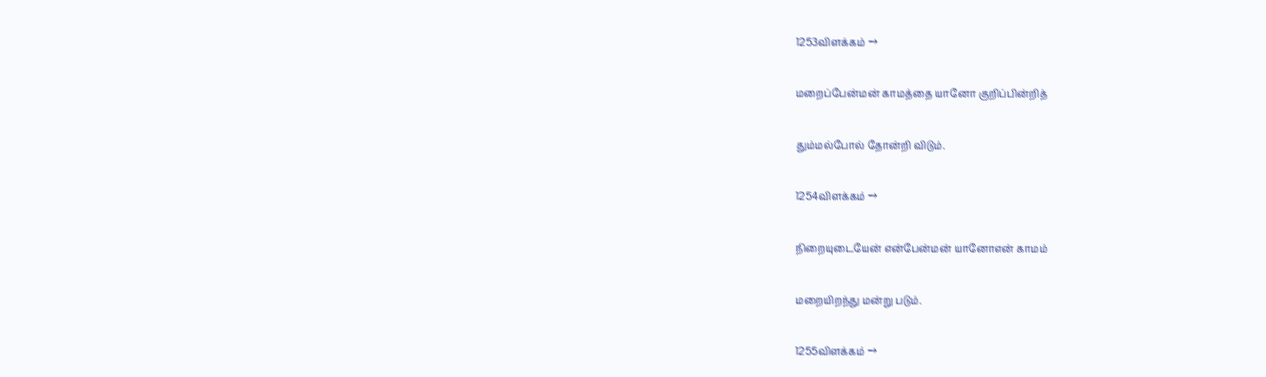1253விளக்கம் →

மறைப்பேன்மன் காமத்தை யானோ குறிப்பின்றித்

தும்மல்போல் தோன்றி விடும்.

1254விளக்கம் →

நிறையுடையேன் என்பேன்மன் யானோஎன் காமம்

மறையிறந்து மன்று படும்.

1255விளக்கம் →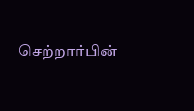செற்றார்பின்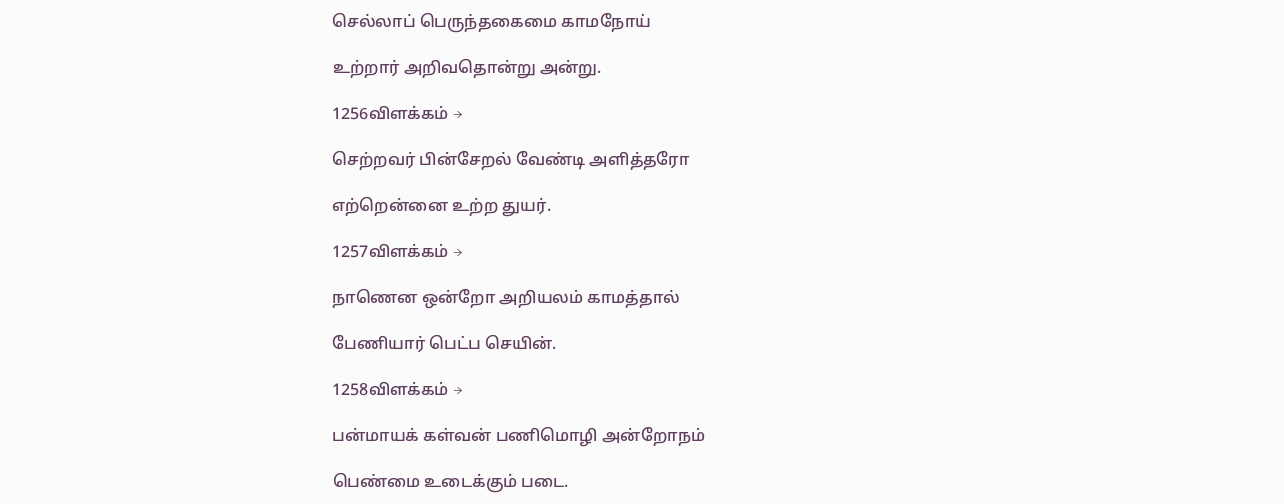செல்லாப் பெருந்தகைமை காமநோய்

உற்றார் அறிவதொன்று அன்று.

1256விளக்கம் →

செற்றவர் பின்சேறல் வேண்டி அளித்தரோ

எற்றென்னை உற்ற துயர்.

1257விளக்கம் →

நாணென ஒன்றோ அறியலம் காமத்தால்

பேணியார் பெட்ப செயின்.

1258விளக்கம் →

பன்மாயக் கள்வன் பணிமொழி அன்றோநம்

பெண்மை உடைக்கும் படை.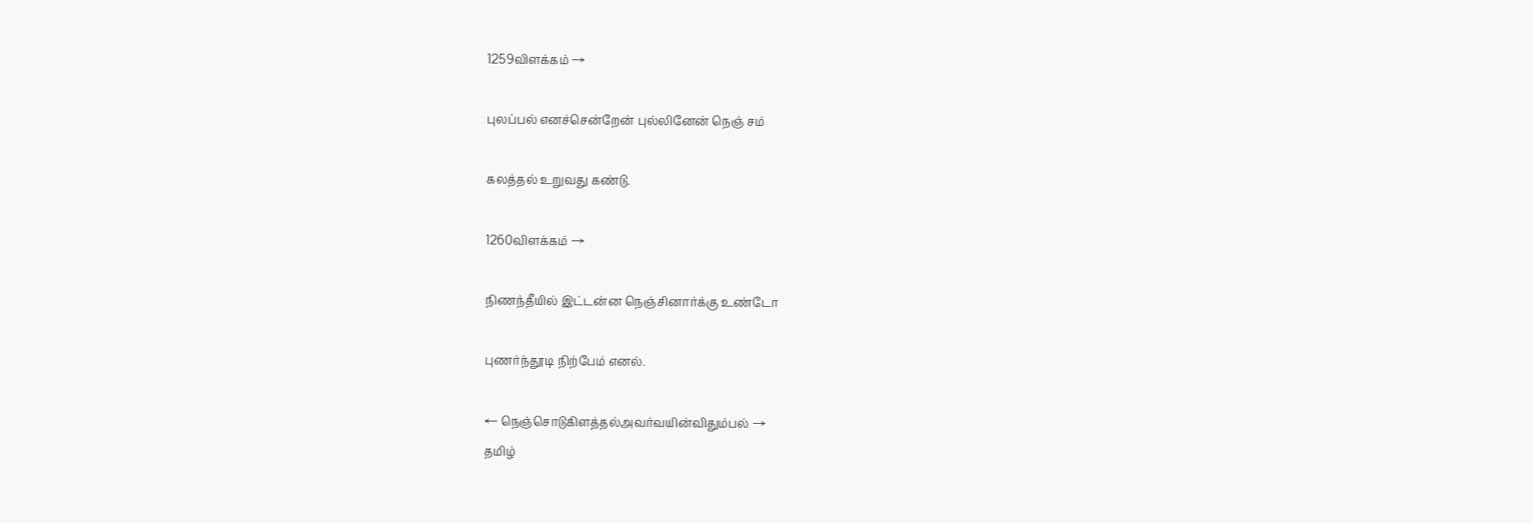1259விளக்கம் →

புலப்பல் எனச்சென்றேன் புல்லினேன் நெஞ் சம்

கலத்தல் உறுவது கண்டு.

1260விளக்கம் →

நிணந்தீயில் இட்டன்ன நெஞ்சினார்க்கு உண்டோ

புணர்ந்தூடி நிற்பேம் எனல்.

← நெஞ்சொடுகிளத்தல்அவர்வயின்விதும்பல் →
தமிழ்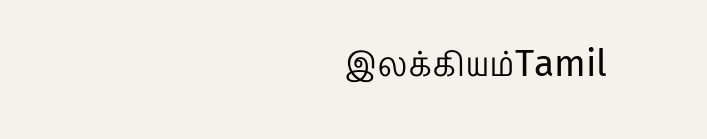இலக்கியம்Tamil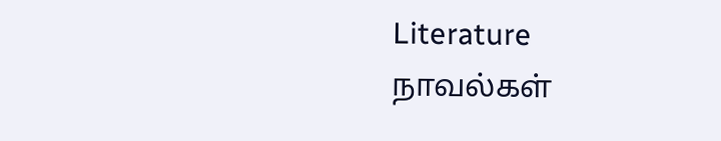Literature
நாவல்கள்